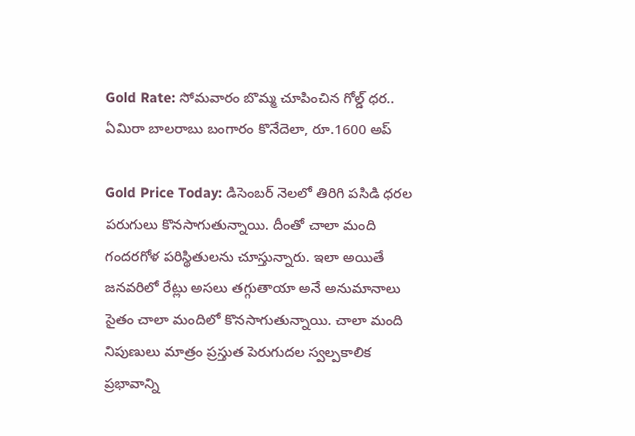Gold Rate: సోమవారం బొమ్మ చూపించిన గోల్డ్ ధర.. ఏమిరా బాలరాబు బంగారం కొనేదెలా, రూ.1600 అప్

Gold Price Today: డిసెంబర్ నెలలో తిరిగి పసిడి ధరల పరుగులు కొనసాగుతున్నాయి. దీంతో చాలా మంది గందరగోళ పరిస్థితులను చూస్తున్నారు. ఇలా అయితే జనవరిలో రేట్లు అసలు తగ్గుతాయా అనే అనుమానాలు సైతం చాలా మందిలో కొనసాగుతున్నాయి. చాలా మంది నిపుణులు మాత్రం ప్రస్తుత పెరుగుదల స్వల్పకాలిక ప్రభావాన్ని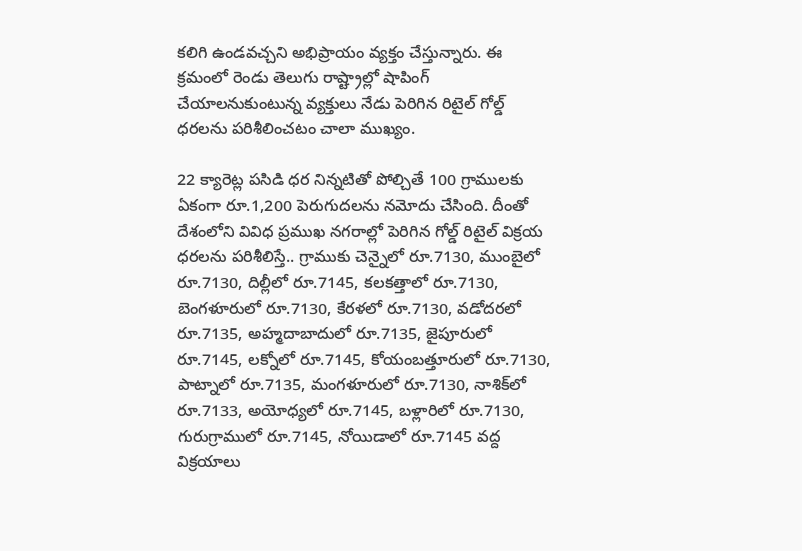కలిగి ఉండవచ్చని అభిప్రాయం వ్యక్తం చేస్తున్నారు. ఈ క్రమంలో రెండు తెలుగు రాష్ట్రాల్లో షాపింగ్ చేయాలనుకుంటున్న వ్యక్తులు నేడు పెరిగిన రిటైల్ గోల్డ్ ధరలను పరిశీలించటం చాలా ముఖ్యం.

22 క్యారెట్ల పసిడి ధర నిన్నటితో పోల్చితే 100 గ్రాములకు ఏకంగా రూ.1,200 పెరుగుదలను నమోదు చేసింది. దీంతో దేశంలోని వివిధ ప్రముఖ నగరాల్లో పెరిగిన గోల్డ్ రిటైల్ విక్రయ ధరలను పరిశీలిస్తే.. గ్రాముకు చెన్నైలో రూ.7130, ముంబైలో రూ.7130, దిల్లీలో రూ.7145, కలకత్తాలో రూ.7130, బెంగళూరులో రూ.7130, కేరళలో రూ.7130, వడోదరలో రూ.7135, అహ్మదాబాదులో రూ.7135, జైపూరులో రూ.7145, లక్నోలో రూ.7145, కోయంబత్తూరులో రూ.7130, పాట్నాలో రూ.7135, మంగళూరులో రూ.7130, నాశిక్‍లో రూ.7133, అయోధ్యలో రూ.7145, బళ్లారిలో రూ.7130, గురుగ్రాములో రూ.7145, నోయిడాలో రూ.7145 వద్ద విక్రయాలు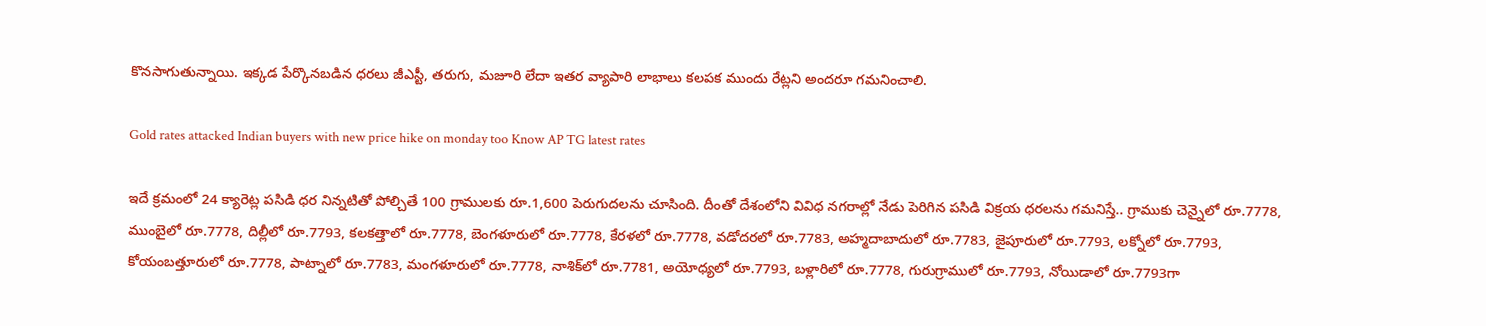కొనసాగుతున్నాయి. ఇక్కడ పేర్కొనబడిన ధరలు జీఎస్టీ, తరుగు, మజూరి లేదా ఇతర వ్యాపారి లాభాలు కలపక ముందు రేట్లని అందరూ గమనించాలి.

Gold rates attacked Indian buyers with new price hike on monday too Know AP TG latest rates

ఇదే క్రమంలో 24 క్యారెట్ల పసిడి ధర నిన్నటితో పోల్చితే 100 గ్రాములకు రూ.1,600 పెరుగుదలను చూసింది. దీంతో దేశంలోని వివిధ నగరాల్లో నేడు పెరిగిన పసిడి విక్రయ ధరలను గమనిస్తే.. గ్రాముకు చెన్నైలో రూ.7778, ముంబైలో రూ.7778, దిల్లీలో రూ.7793, కలకత్తాలో రూ.7778, బెంగళూరులో రూ.7778, కేరళలో రూ.7778, వడోదరలో రూ.7783, అహ్మదాబాదులో రూ.7783, జైపూరులో రూ.7793, లక్నోలో రూ.7793, కోయంబత్తూరులో రూ.7778, పాట్నాలో రూ.7783, మంగళూరులో రూ.7778, నాశిక్‍లో రూ.7781, అయోధ్యలో రూ.7793, బళ్లారిలో రూ.7778, గురుగ్రాములో రూ.7793, నోయిడాలో రూ.7793గా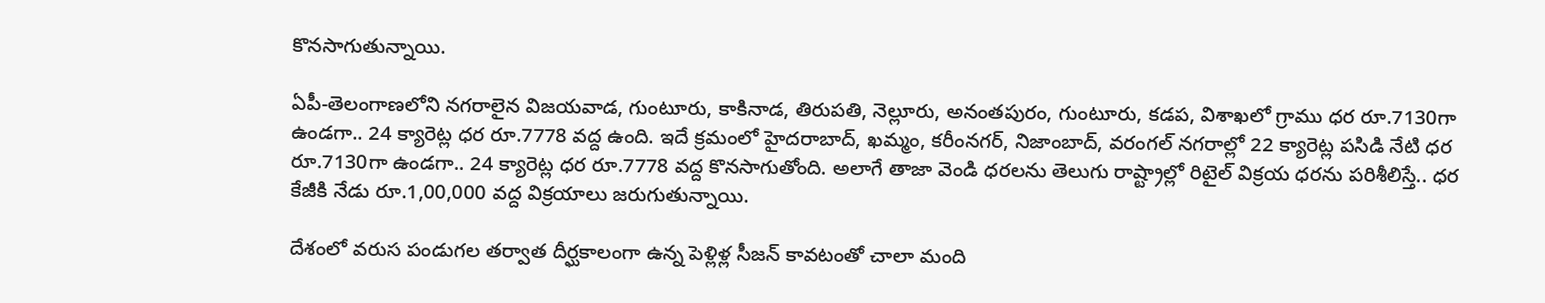కొనసాగుతున్నాయి.

ఏపీ-తెలంగాణలోని నగరాలైన విజయవాడ, గుంటూరు, కాకినాడ, తిరుపతి, నెల్లూరు, అనంతపురం, గుంటూరు, కడప, విశాఖలో గ్రాము ధర రూ.7130గా ఉండగా.. 24 క్యారెట్ల ధర రూ.7778 వద్ద ఉంది. ఇదే క్రమంలో హైదరాబాద్, ఖమ్మం, కరీంనగర్, నిజాంబాద్, వరంగల్ నగరాల్లో 22 క్యారెట్ల పసిడి నేటి ధర రూ.7130గా ఉండగా.. 24 క్యారెట్ల ధర రూ.7778 వద్ద కొనసాగుతోంది. అలాగే తాజా వెండి ధరలను తెలుగు రాష్ట్రాల్లో రిటైల్ విక్రయ ధరను పరిశీలిస్తే.. ధర కేజీకి నేడు రూ.1,00,000 వద్ద విక్రయాలు జరుగుతున్నాయి.

దేశంలో వరుస పండుగల తర్వాత దీర్ఘకాలంగా ఉన్న పెళ్లిళ్ల సీజన్ కావటంతో చాలా మంది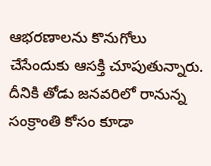ఆభరణాలను కొనుగోలు చేసేందుకు ఆసక్తి చూపుతున్నారు. దీనికి తోడు జనవరిలో రానున్న సంక్రాంతి కోసం కూడా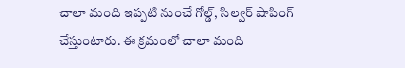చాలా మంది ఇప్పటి నుంచే గోల్డ్, సిల్వర్ షాపింగ్ చేస్తుంటారు. ఈ క్రమంలో చాలా మంది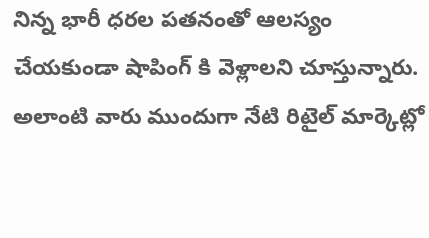నిన్న భారీ ధరల పతనంతో ఆలస్యం చేయకుండా షాపింగ్ కి వెళ్లాలని చూస్తున్నారు. అలాంటి వారు ముందుగా నేటి రిటైల్ మార్కెట్లో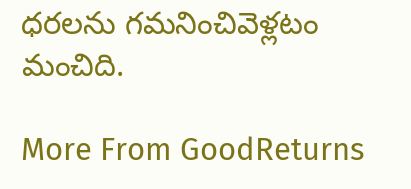ధరలను గమనించివెళ్లటం మంచిది.

More From GoodReturns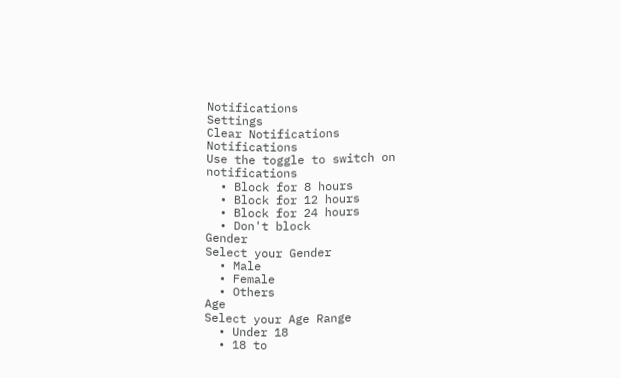Notifications
Settings
Clear Notifications
Notifications
Use the toggle to switch on notifications
  • Block for 8 hours
  • Block for 12 hours
  • Block for 24 hours
  • Don't block
Gender
Select your Gender
  • Male
  • Female
  • Others
Age
Select your Age Range
  • Under 18
  • 18 to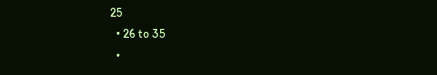25
  • 26 to 35
  •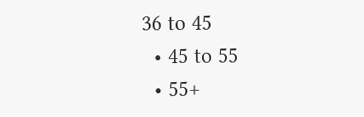36 to 45
  • 45 to 55
  • 55+